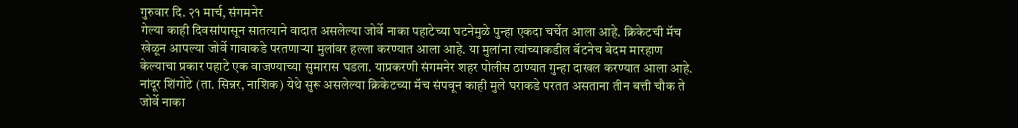गुरुवार दि. २१ मार्च, संगमनेर
गेल्या काही दिवसांपासून सातत्याने वादात असलेल्या जोर्वे नाका पहाटेच्या घटनेमुळे पुन्हा एकदा चर्चेत आला आहे. क्रिकेटची मॅच खेळून आपल्या जोर्वे गावाकडे परतणाऱ्या मुलांवर हल्ला करण्यात आला आहे. या मुलांना त्यांच्याकडील बॅटनेच बेदम मारहाण केल्याचा प्रकार पहाटे एक वाजण्याच्या सुमारास घडला. याप्रकरणी संगमनेर शहर पोलीस ठाण्यात गुन्हा दाखल करण्यात आला आहे.
नांदूर शिंगोटे (ता. सिन्नर, नाशिक) येथे सुरू असलेल्या क्रिकेटच्या मॅच संपवून काही मुले घराकडे परतत असताना तीन बत्ती चौक ते जोर्वे नाका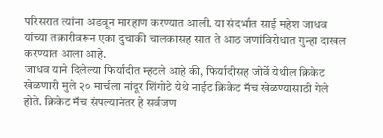परिसरात त्यांना अडवून मारहाण करण्यात आली. या संदर्भात साई महेश जाधव यांच्या तक्रारीवरून एका दुचाकी चालकासह सात ते आठ जणांविरोधात गुन्हा दाखल करण्यात आला आहे.
जाधव याने दिलेल्या फिर्यादीत म्हटले आहे की, फिर्यादीसह जोर्वे येथील क्रिकेट खेळणारी मुले २० मार्चला नांदूर शिंगोटे येथे नाईट क्रिकेट मॅच खेळण्यासाठी गेले होते. क्रिकेट मॅच संपल्यानंतर हे सर्वजण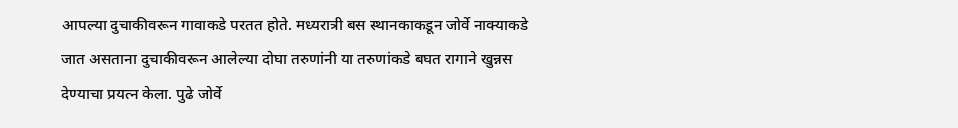आपल्या दुचाकीवरून गावाकडे परतत होते. मध्यरात्री बस स्थानकाकडून जोर्वे नाक्याकडे जात असताना दुचाकीवरून आलेल्या दोघा तरुणांनी या तरुणांकडे बघत रागाने खुन्नस देण्याचा प्रयत्न केला. पुढे जोर्वे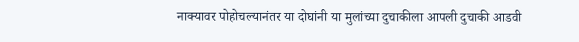नाक्यावर पोहोचल्यानंतर या दोघांनी या मुलांच्या दुचाकीला आपली दुचाकी आडवी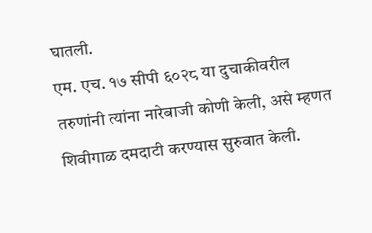घातली.
एम. एच. १७ सीपी ६०२८ या दुचाकीवरील तरुणांनी त्यांना नारेबाजी कोणी केली, असे म्हणत शिवीगाळ दमदाटी करण्यास सुरुवात केली.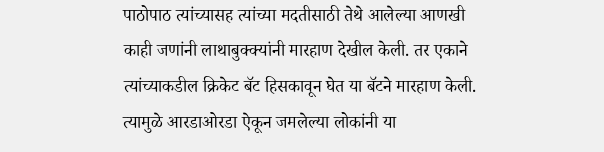पाठोपाठ त्यांच्यासह त्यांच्या मदतीसाठी तेथे आलेल्या आणखी काही जणांनी लाथाबुक्क्यांनी मारहाण देखील केली. तर एकाने त्यांच्याकडील क्रिकेट बॅट हिसकावून घेत या बॅटने मारहाण केली. त्यामुळे आरडाओरडा ऐकून जमलेल्या लोकांनी या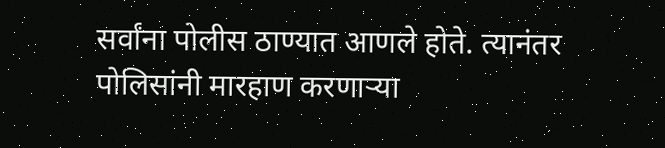सर्वांना पोलीस ठाण्यात आणले होते. त्यानंतर पोलिसांनी मारहाण करणाऱ्या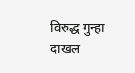विरुद्ध गुन्हा दाखल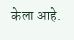केला आहे.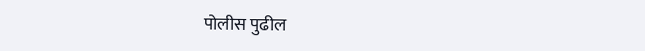पोलीस पुढील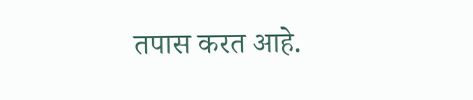तपास करत आहे.